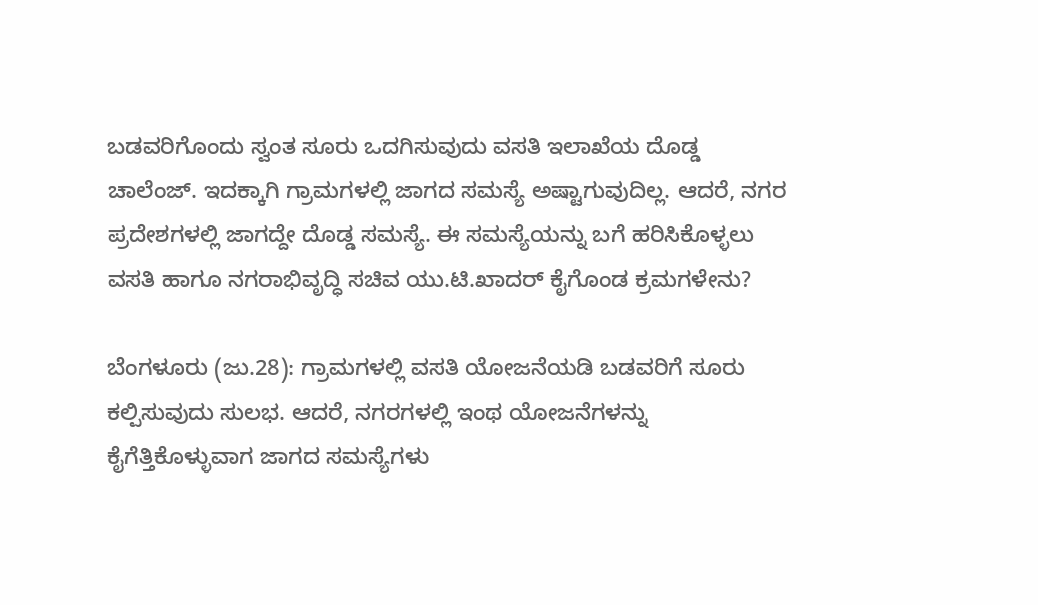ಬಡವರಿಗೊಂದು ಸ್ವಂತ ಸೂರು ಒದಗಿಸುವುದು ವಸತಿ ಇಲಾಖೆಯ ದೊಡ್ಡ ಚಾಲೆಂಜ್. ಇದಕ್ಕಾಗಿ ಗ್ರಾಮಗಳಲ್ಲಿ ಜಾಗದ ಸಮಸ್ಯೆ ಅಷ್ಟಾಗುವುದಿಲ್ಲ. ಆದರೆ, ನಗರ ಪ್ರದೇಶಗಳಲ್ಲಿ ಜಾಗದ್ದೇ ದೊಡ್ಡ ಸಮಸ್ಯೆ. ಈ ಸಮಸ್ಯೆಯನ್ನು ಬಗೆ ಹರಿಸಿಕೊಳ್ಳಲು ವಸತಿ ಹಾಗೂ ನಗರಾಭಿವೃದ್ಧಿ ಸಚಿವ ಯು.ಟಿ.ಖಾದರ್ ಕೈಗೊಂಡ ಕ್ರಮಗಳೇನು?

ಬೆಂಗಳೂರು (ಜು.28): ಗ್ರಾಮಗಳಲ್ಲಿ ವಸತಿ ಯೋಜನೆಯಡಿ ಬಡವರಿಗೆ ಸೂರು ಕಲ್ಪಿಸುವುದು ಸುಲಭ. ಆದರೆ, ನಗರಗಳಲ್ಲಿ ಇಂಥ ಯೋಜನೆಗಳನ್ನು ಕೈಗೆತ್ತಿಕೊಳ್ಳುವಾಗ ಜಾಗದ ಸಮಸ್ಯೆಗಳು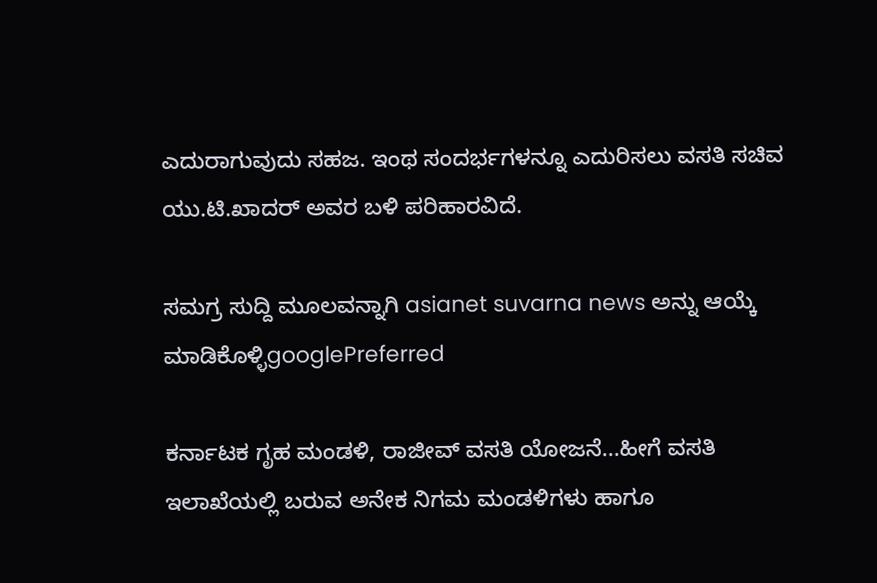ಎದುರಾಗುವುದು ಸಹಜ. ಇಂಥ ಸಂದರ್ಭಗಳನ್ನೂ ಎದುರಿಸಲು ವಸತಿ ಸಚಿವ ಯು.ಟಿ.ಖಾದರ್ ಅವರ ಬಳಿ ಪರಿಹಾರವಿದೆ.

ಸಮಗ್ರ ಸುದ್ದಿ ಮೂಲವನ್ನಾಗಿ asianet suvarna news ಅನ್ನು ಆಯ್ಕೆ ಮಾಡಿಕೊಳ್ಳಿgooglePreferred

ಕರ್ನಾಟಕ ಗೃಹ ಮಂಡಳಿ, ರಾಜೀವ್ ವಸತಿ ಯೋಜನೆ...ಹೀಗೆ ವಸತಿ ಇಲಾಖೆಯಲ್ಲಿ ಬರುವ ಅನೇಕ ನಿಗಮ ಮಂಡಳಿಗಳು ಹಾಗೂ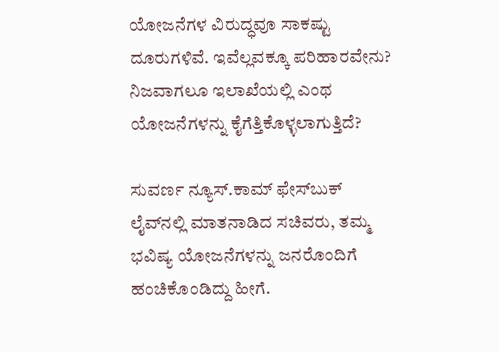ಯೋಜನೆಗಳ ವಿರುದ್ಧವೂ ಸಾಕಷ್ಟು ದೂರುಗಳಿವೆ. ಇವೆಲ್ಲವಕ್ಕೂ ಪರಿಹಾರವೇನು? ನಿಜವಾಗಲೂ ಇಲಾಖೆಯಲ್ಲಿ ಎಂಥ ಯೋಜನೆಗಳನ್ನು ಕೈಗೆತ್ತಿಕೊಳ್ಳಲಾಗುತ್ತಿದೆ?

ಸುವರ್ಣ ನ್ಯೂಸ್.ಕಾಮ್‌ ಫೇಸ್‌ಬುಕ್ ಲೈವ್‌ನಲ್ಲಿ ಮಾತನಾಡಿದ ಸಚಿವರು, ತಮ್ಮ ಭವಿಷ್ಯ ಯೋಜನೆಗಳನ್ನು ಜನರೊಂದಿಗೆ ಹಂಚಿಕೊಂಡಿದ್ದು ಹೀಗೆ.